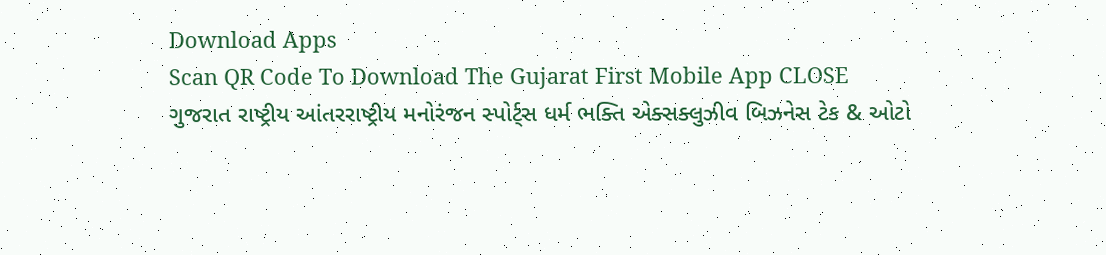Download Apps
Scan QR Code To Download The Gujarat First Mobile App CLOSE
ગુજરાત રાષ્ટ્રીય આંતરરાષ્ટ્રીય મનોરંજન સ્પોર્ટ્સ ધર્મ ભક્તિ એક્સક્લુઝીવ બિઝનેસ ટેક & ઓટો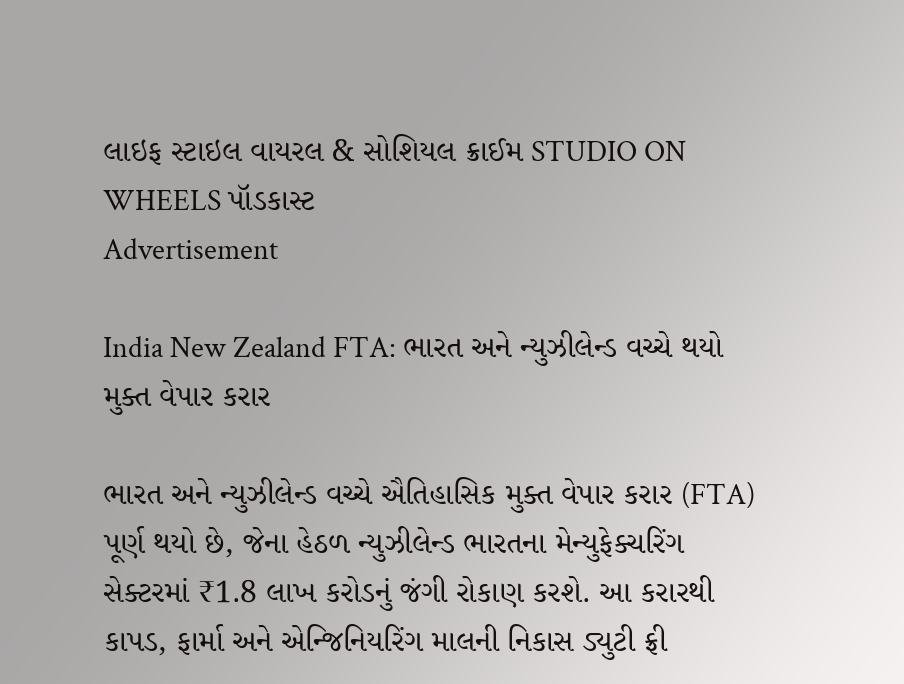લાઇફ સ્ટાઇલ વાયરલ & સોશિયલ ક્રાઈમ STUDIO ON WHEELS પૉડકાસ્ટ
Advertisement

India New Zealand FTA: ભારત અને ન્યુઝીલેન્ડ વચ્ચે થયો મુક્ત વેપાર કરાર

ભારત અને ન્યુઝીલેન્ડ વચ્ચે ઐતિહાસિક મુક્ત વેપાર કરાર (FTA) પૂર્ણ થયો છે, જેના હેઠળ ન્યુઝીલેન્ડ ભારતના મેન્યુફેક્ચરિંગ સેક્ટરમાં ₹1.8 લાખ કરોડનું જંગી રોકાણ કરશે. આ કરારથી કાપડ, ફાર્મા અને એન્જિનિયરિંગ માલની નિકાસ ડ્યુટી ફ્રી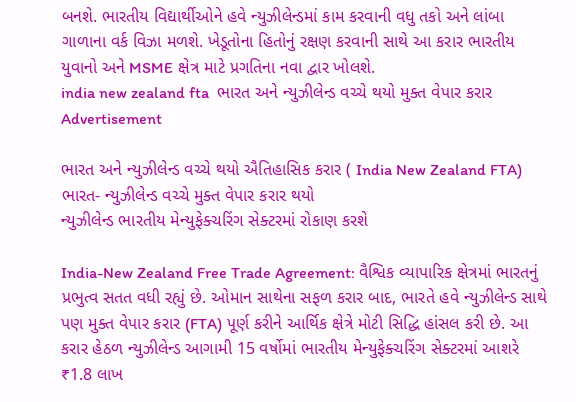બનશે. ભારતીય વિદ્યાર્થીઓને હવે ન્યુઝીલેન્ડમાં કામ કરવાની વધુ તકો અને લાંબા ગાળાના વર્ક વિઝા મળશે. ખેડૂતોના હિતોનું રક્ષણ કરવાની સાથે આ કરાર ભારતીય યુવાનો અને MSME ક્ષેત્ર માટે પ્રગતિના નવા દ્વાર ખોલશે.
india new zealand fta  ભારત અને ન્યુઝીલેન્ડ વચ્ચે થયો મુક્ત વેપાર કરાર
Advertisement

ભારત અને ન્યુઝીલેન્ડ વચ્ચે થયો ઐતિહાસિક કરાર ( India New Zealand FTA)
ભારત- ન્યુઝીલેન્ડ વચ્ચે મુક્ત વેપાર કરાર થયો
ન્યુઝીલેન્ડ ભારતીય મેન્યુફેક્ચરિંગ સેક્ટરમાં રોકાણ કરશે

India-New Zealand Free Trade Agreement: વૈશ્વિક વ્યાપારિક ક્ષેત્રમાં ભારતનું પ્રભુત્વ સતત વધી રહ્યું છે. ઓમાન સાથેના સફળ કરાર બાદ, ભારતે હવે ન્યુઝીલેન્ડ સાથે પણ મુક્ત વેપાર કરાર (FTA) પૂર્ણ કરીને આર્થિક ક્ષેત્રે મોટી સિદ્ધિ હાંસલ કરી છે. આ કરાર હેઠળ ન્યુઝીલેન્ડ આગામી 15 વર્ષોમાં ભારતીય મેન્યુફેક્ચરિંગ સેક્ટરમાં આશરે ₹1.8 લાખ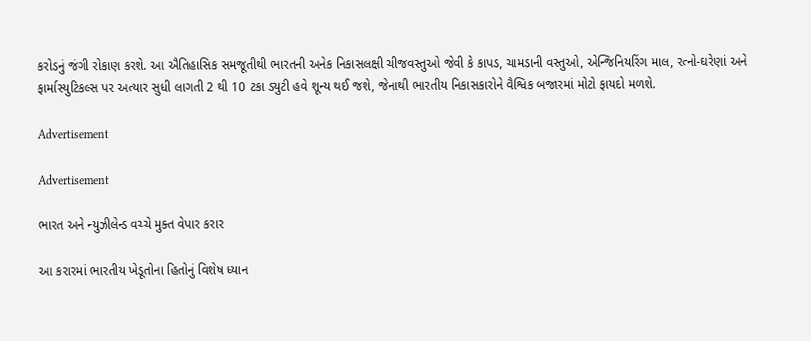કરોડનું જંગી રોકાણ કરશે. આ ઐતિહાસિક સમજૂતીથી ભારતની અનેક નિકાસલક્ષી ચીજવસ્તુઓ જેવી કે કાપડ, ચામડાની વસ્તુઓ, એન્જિનિયરિંગ માલ, રત્નો-ઘરેણાં અને ફાર્માસ્યુટિકલ્સ પર અત્યાર સુધી લાગતી 2 થી 10 ટકા ડ્યુટી હવે શૂન્ય થઈ જશે, જેનાથી ભારતીય નિકાસકારોને વૈશ્વિક બજારમાં મોટો ફાયદો મળશે.

Advertisement

Advertisement

ભારત અને ન્યુઝીલેન્ડ વચ્ચે મુક્ત વેપાર કરાર

આ કરારમાં ભારતીય ખેડૂતોના હિતોનું વિશેષ ધ્યાન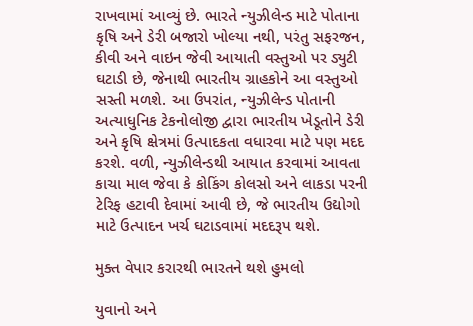રાખવામાં આવ્યું છે. ભારતે ન્યુઝીલેન્ડ માટે પોતાના કૃષિ અને ડેરી બજારો ખોલ્યા નથી, પરંતુ સફરજન, કીવી અને વાઇન જેવી આયાતી વસ્તુઓ પર ડ્યુટી ઘટાડી છે, જેનાથી ભારતીય ગ્રાહકોને આ વસ્તુઓ સસ્તી મળશે. આ ઉપરાંત, ન્યુઝીલેન્ડ પોતાની અત્યાધુનિક ટેકનોલોજી દ્વારા ભારતીય ખેડૂતોને ડેરી અને કૃષિ ક્ષેત્રમાં ઉત્પાદકતા વધારવા માટે પણ મદદ કરશે. વળી, ન્યુઝીલેન્ડથી આયાત કરવામાં આવતા કાચા માલ જેવા કે કોકિંગ કોલસો અને લાકડા પરની ટેરિફ હટાવી દેવામાં આવી છે, જે ભારતીય ઉદ્યોગો માટે ઉત્પાદન ખર્ચ ઘટાડવામાં મદદરૂપ થશે.

મુક્ત વેપાર કરારથી ભારતને થશે હુમલો

યુવાનો અને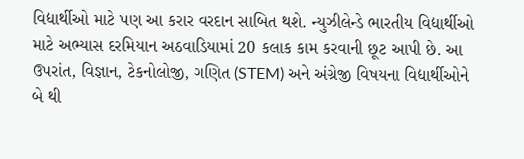વિદ્યાર્થીઓ માટે પણ આ કરાર વરદાન સાબિત થશે. ન્યુઝીલેન્ડે ભારતીય વિદ્યાર્થીઓ માટે અભ્યાસ દરમિયાન અઠવાડિયામાં 20 કલાક કામ કરવાની છૂટ આપી છે. આ ઉપરાંત, વિજ્ઞાન, ટેકનોલોજી, ગણિત (STEM) અને અંગ્રેજી વિષયના વિદ્યાર્થીઓને બે થી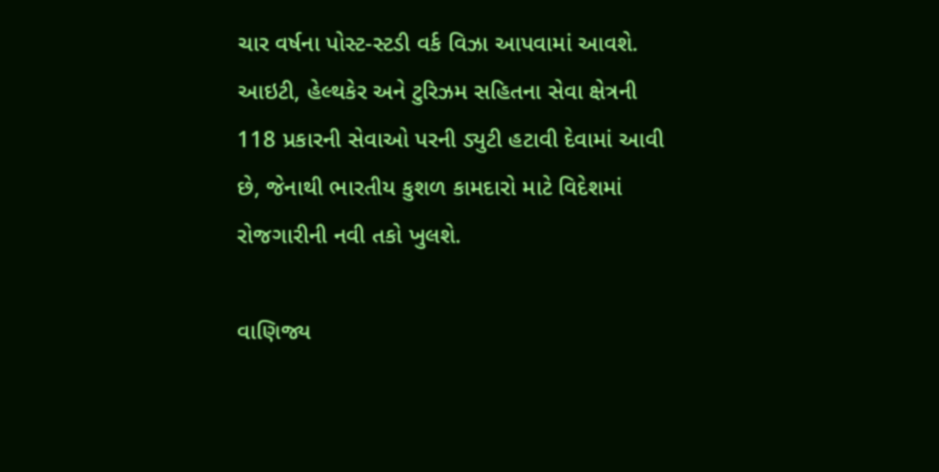ચાર વર્ષના પોસ્ટ-સ્ટડી વર્ક વિઝા આપવામાં આવશે. આઇટી, હેલ્થકેર અને ટુરિઝમ સહિતના સેવા ક્ષેત્રની 118 પ્રકારની સેવાઓ પરની ડ્યુટી હટાવી દેવામાં આવી છે, જેનાથી ભારતીય કુશળ કામદારો માટે વિદેશમાં રોજગારીની નવી તકો ખુલશે.

વાણિજ્ય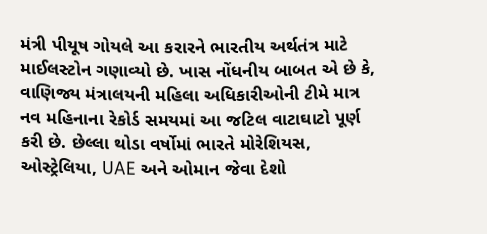મંત્રી પીયૂષ ગોયલે આ કરારને ભારતીય અર્થતંત્ર માટે માઈલસ્ટોન ગણાવ્યો છે. ખાસ નોંધનીય બાબત એ છે કે, વાણિજ્ય મંત્રાલયની મહિલા અધિકારીઓની ટીમે માત્ર નવ મહિનાના રેકોર્ડ સમયમાં આ જટિલ વાટાઘાટો પૂર્ણ કરી છે. છેલ્લા થોડા વર્ષોમાં ભારતે મોરેશિયસ, ઓસ્ટ્રેલિયા, UAE અને ઓમાન જેવા દેશો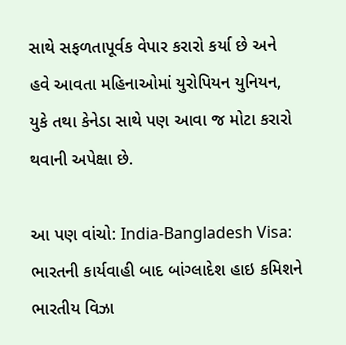સાથે સફળતાપૂર્વક વેપાર કરારો કર્યા છે અને હવે આવતા મહિનાઓમાં યુરોપિયન યુનિયન, યુકે તથા કેનેડા સાથે પણ આવા જ મોટા કરારો થવાની અપેક્ષા છે.

આ પણ વાંચો: India-Bangladesh Visa: ભારતની કાર્યવાહી બાદ બાંગ્લાદેશ હાઇ કમિશને ભારતીય વિઝા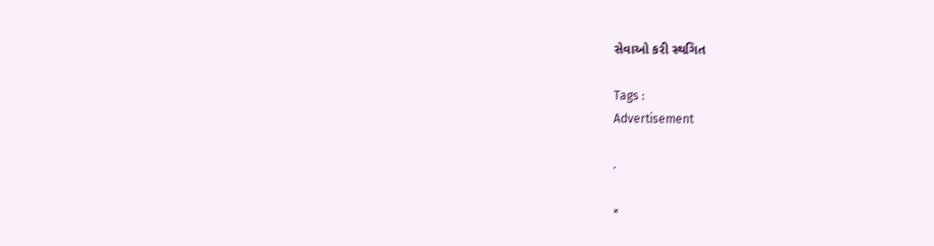સેવાઓ કરી સ્થગિત

Tags :
Advertisement

.

×